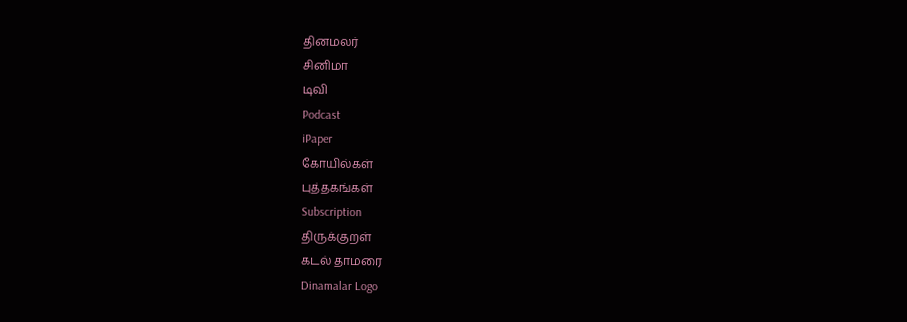தினமலர்
சினிமா
டிவி
Podcast
iPaper
கோயில்கள்
புத்தகங்கள்
Subscription
திருக்குறள்
கடல் தாமரை
Dinamalar Logo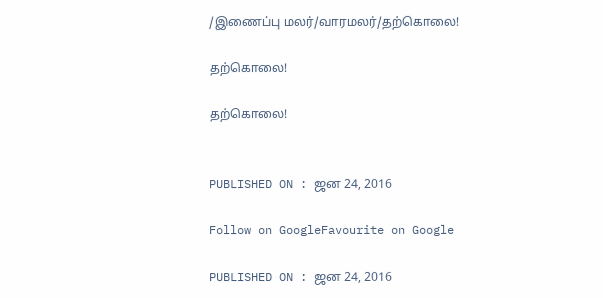/இணைப்பு மலர்/வாரமலர்/தற்கொலை!

தற்கொலை!

தற்கொலை!


PUBLISHED ON : ஜன 24, 2016

Follow on GoogleFavourite on Google

PUBLISHED ON : ஜன 24, 2016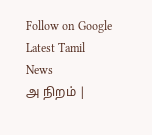Follow on Google
Latest Tamil News
அ நிறம் |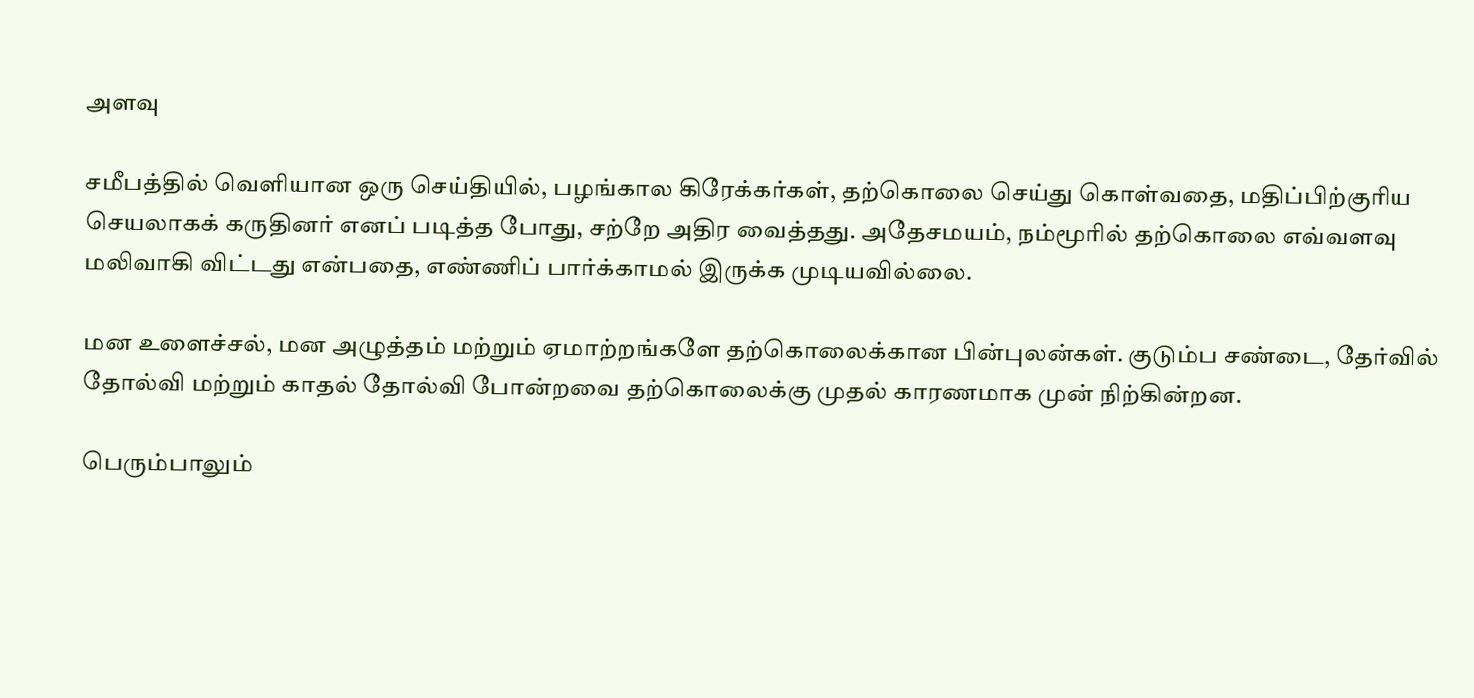அளவு

சமீபத்தில் வெளியான ஒரு செய்தியில், பழங்கால கிரேக்கர்கள், தற்கொலை செய்து கொள்வதை, மதிப்பிற்குரிய செயலாகக் கருதினர் எனப் படித்த போது, சற்றே அதிர வைத்தது. அதேசமயம், நம்மூரில் தற்கொலை எவ்வளவு மலிவாகி விட்டது என்பதை, எண்ணிப் பார்க்காமல் இருக்க முடியவில்லை.

மன உளைச்சல், மன அழுத்தம் மற்றும் ஏமாற்றங்களே தற்கொலைக்கான பின்புலன்கள். குடும்ப சண்டை, தேர்வில் தோல்வி மற்றும் காதல் தோல்வி போன்றவை தற்கொலைக்கு முதல் காரணமாக முன் நிற்கின்றன.

பெரும்பாலும்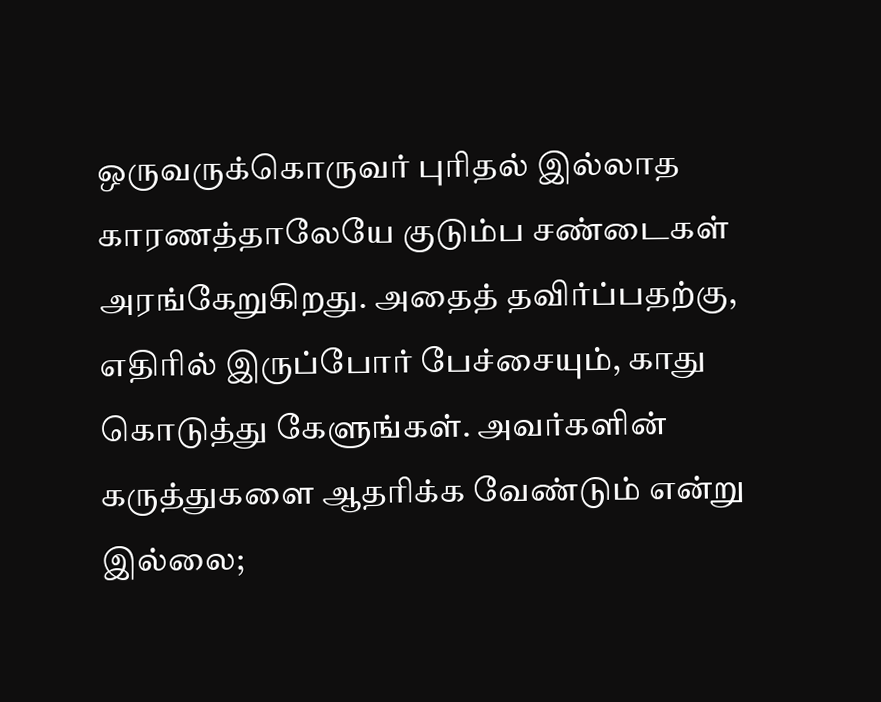ஒருவருக்கொருவர் புரிதல் இல்லாத காரணத்தாலேயே குடும்ப சண்டைகள் அரங்கேறுகிறது. அதைத் தவிர்ப்பதற்கு, எதிரில் இருப்போர் பேச்சையும், காது கொடுத்து கேளுங்கள். அவர்களின் கருத்துகளை ஆதரிக்க வேண்டும் என்று இல்லை;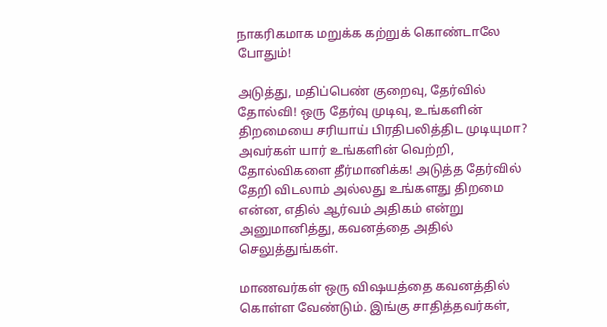நாகரிகமாக மறுக்க கற்றுக் கொண்டாலே போதும்!

அடுத்து, மதிப்பெண் குறைவு, தேர்வில் தோல்வி! ஒரு தேர்வு முடிவு, உங்களின் திறமையை சரியாய் பிரதிபலித்திட முடியுமா? அவர்கள் யார் உங்களின் வெற்றி, தோல்விகளை தீர்மானிக்க! அடுத்த தேர்வில் தேறி விடலாம் அல்லது உங்களது திறமை என்ன, எதில் ஆர்வம் அதிகம் என்று அனுமானித்து, கவனத்தை அதில் செலுத்துங்கள்.

மாணவர்கள் ஒரு விஷயத்தை கவனத்தில் கொள்ள வேண்டும். இங்கு சாதித்தவர்கள்,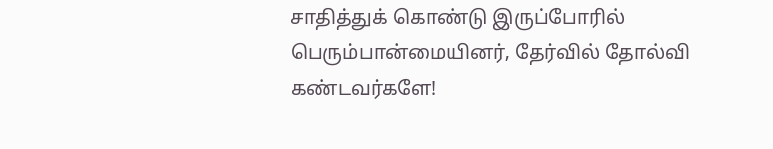சாதித்துக் கொண்டு இருப்போரில் பெரும்பான்மையினர், தேர்வில் தோல்வி கண்டவர்களே!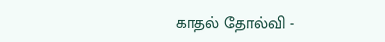காதல் தோல்வி -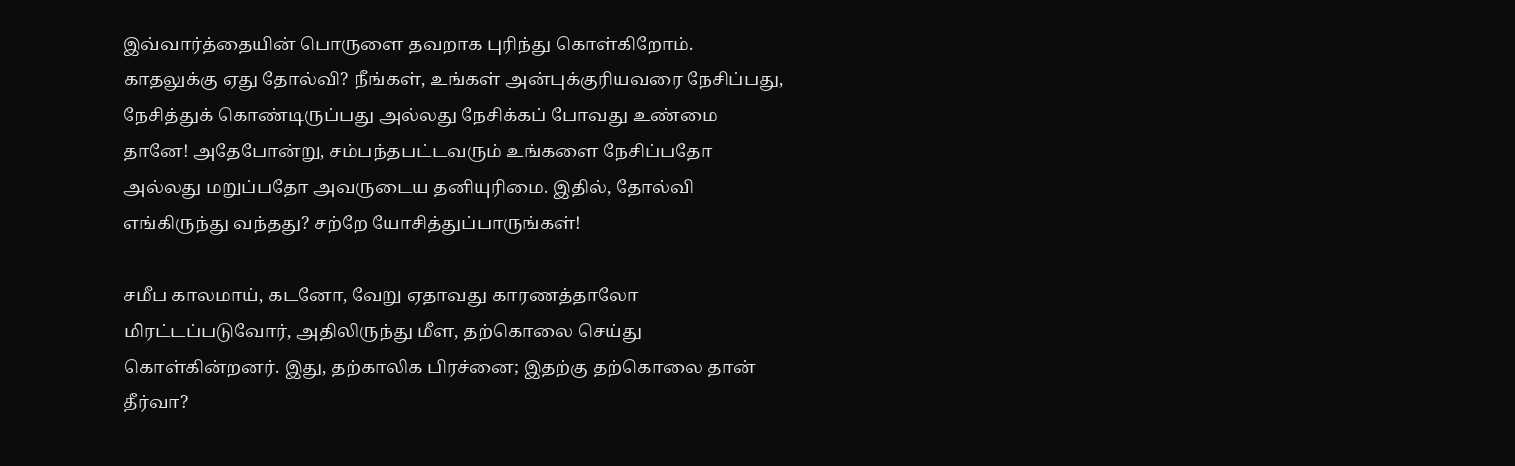இவ்வார்த்தையின் பொருளை தவறாக புரிந்து கொள்கிறோம். காதலுக்கு ஏது தோல்வி? நீங்கள், உங்கள் அன்புக்குரியவரை நேசிப்பது, நேசித்துக் கொண்டிருப்பது அல்லது நேசிக்கப் போவது உண்மை தானே! அதேபோன்று, சம்பந்தபட்டவரும் உங்களை நேசிப்பதோ அல்லது மறுப்பதோ அவருடைய தனியுரிமை. இதில், தோல்வி எங்கிருந்து வந்தது? சற்றே யோசித்துப்பாருங்கள்!

சமீப காலமாய், கடனோ, வேறு ஏதாவது காரணத்தாலோ மிரட்டப்படுவோர், அதிலிருந்து மீள, தற்கொலை செய்து கொள்கின்றனர். இது, தற்காலிக பிரச்னை; இதற்கு தற்கொலை தான் தீர்வா?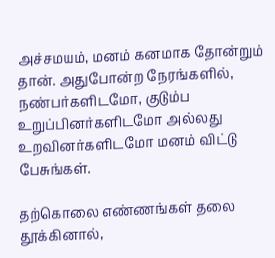அச்சமயம், மனம் கனமாக தோன்றும் தான். அதுபோன்ற நேரங்களில், நண்பர்களிடமோ, குடும்ப உறுப்பினர்களிடமோ அல்லது உறவினர்களிடமோ மனம் விட்டு பேசுங்கள்.

தற்கொலை எண்ணங்கள் தலை தூக்கினால்,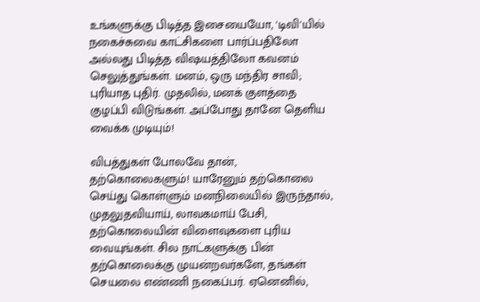உங்களுக்கு பிடித்த இசையையோ, 'டிவி'யில் நகைச்சுவை காட்சிகளை பார்ப்பதிலோ அல்லது பிடித்த விஷயத்திலோ கவனம் செலுத்துங்கள். மனம், ஒரு மந்திர சாவி; புரியாத புதிர். முதலில், மனக் குளத்தை குழப்பி விடுங்கள். அப்போது தானே தெளிய வைக்க முடியும்!

விபத்துகள் போலவே தான், தற்கொலைகளும்! யாரேனும் தற்கொலை செய்து கொள்ளும் மனநிலையில் இருந்தால், முதலுதவியாய், லாவகமாய் பேசி, தற்கொலையின் விளைவுகளை புரிய வையுங்கள். சில நாட்களுக்கு பின் தற்கொலைக்கு முயன்றவர்களே, தங்கள் செயலை எண்ணி நகைப்பர். ஏனெனில்,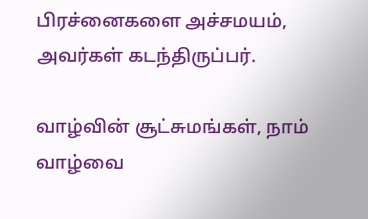பிரச்னைகளை அச்சமயம், அவர்கள் கடந்திருப்பர்.

வாழ்வின் சூட்சுமங்கள், நாம் வாழ்வை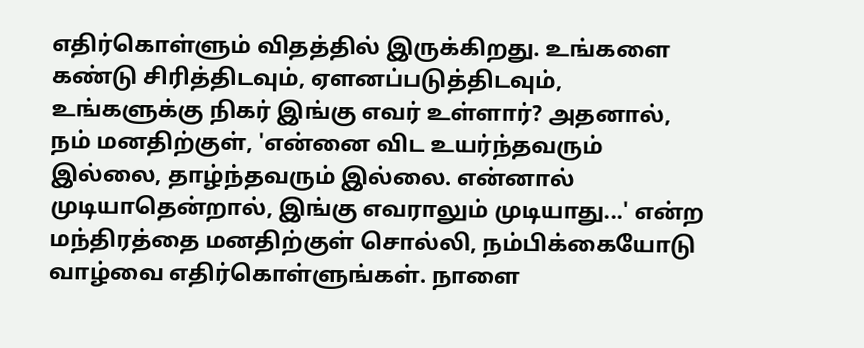எதிர்கொள்ளும் விதத்தில் இருக்கிறது. உங்களை கண்டு சிரித்திடவும், ஏளனப்படுத்திடவும், உங்களுக்கு நிகர் இங்கு எவர் உள்ளார்? அதனால், நம் மனதிற்குள், 'என்னை விட உயர்ந்தவரும் இல்லை, தாழ்ந்தவரும் இல்லை. என்னால் முடியாதென்றால், இங்கு எவராலும் முடியாது...' என்ற மந்திரத்தை மனதிற்குள் சொல்லி, நம்பிக்கையோடு வாழ்வை எதிர்கொள்ளுங்கள். நாளை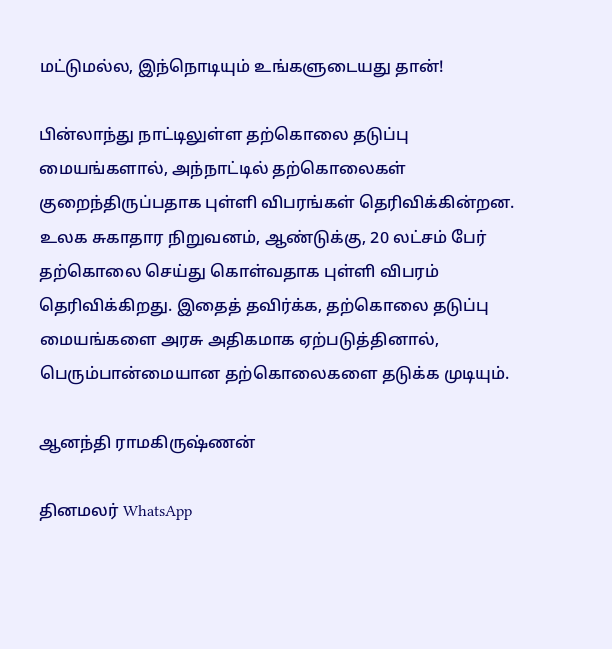மட்டுமல்ல, இந்நொடியும் உங்களுடையது தான்!

பின்லாந்து நாட்டிலுள்ள தற்கொலை தடுப்பு மையங்களால், அந்நாட்டில் தற்கொலைகள் குறைந்திருப்பதாக புள்ளி விபரங்கள் தெரிவிக்கின்றன. உலக சுகாதார நிறுவனம், ஆண்டுக்கு, 20 லட்சம் பேர் தற்கொலை செய்து கொள்வதாக புள்ளி விபரம் தெரிவிக்கிறது. இதைத் தவிர்க்க, தற்கொலை தடுப்பு மையங்களை அரசு அதிகமாக ஏற்படுத்தினால், பெரும்பான்மையான தற்கொலைகளை தடுக்க முடியும்.

ஆனந்தி ராமகிருஷ்ணன்

தினமலர் WhatsApp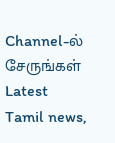Channel-ல் சேருங்கள்
Latest Tamil news,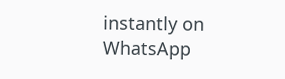instantly on WhatsApp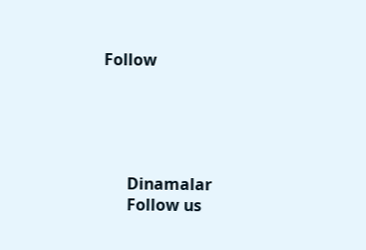Follow





      Dinamalar
      Follow us